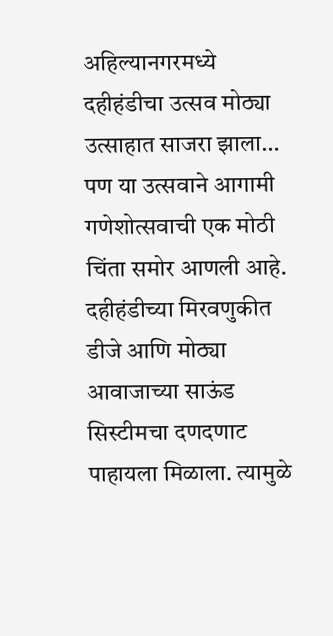अहिल्यानगरमध्ये दहीहंडीचा उत्सव मोठ्या उत्साहात साजरा झाला… पण या उत्सवाने आगामी गणेशोत्सवाची एक मोठी चिंता समोर आणली आहे.
दहीहंडीच्या मिरवणुकीत डीजे आणि मोठ्या आवाजाच्या साऊंड सिस्टीमचा दणदणाट पाहायला मिळाला. त्यामुळे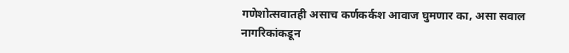गणेशोत्सवातही असाच कर्णकर्कश आवाज घुमणार का, असा सवाल नागरिकांकडून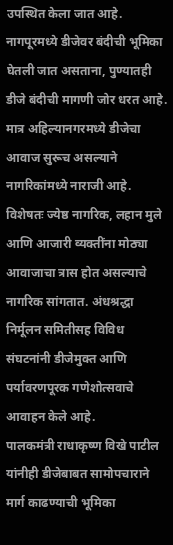उपस्थित केला जात आहे.
नागपूरमध्ये डीजेवर बंदीची भूमिका घेतली जात असताना, पुण्यातही डीजे बंदीची मागणी जोर धरत आहे. मात्र अहिल्यानगरमध्ये डीजेचा आवाज सुरूच असल्याने नागरिकांमध्ये नाराजी आहे.
विशेषतः ज्येष्ठ नागरिक, लहान मुले आणि आजारी व्यक्तींना मोठ्या आवाजाचा त्रास होत असल्याचे नागरिक सांगतात. अंधश्रद्धा निर्मूलन समितीसह विविध संघटनांनी डीजेमुक्त आणि पर्यावरणपूरक गणेशोत्सवाचे आवाहन केले आहे.
पालकमंत्री राधाकृष्ण विखे पाटील यांनीही डीजेबाबत सामोपचाराने मार्ग काढण्याची भूमिका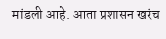मांडली आहे. आता प्रशासन खरंच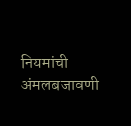नियमांची अंमलबजावणी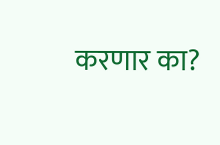करणार का?